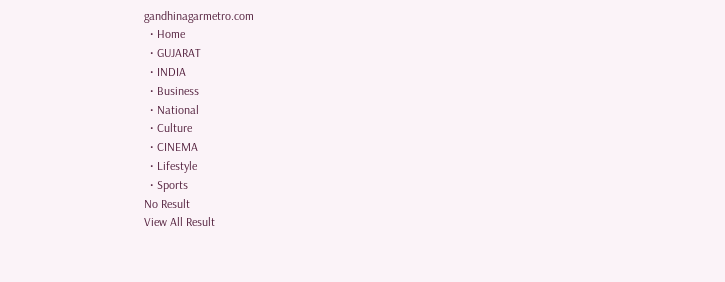gandhinagarmetro.com
  • Home
  • GUJARAT
  • INDIA
  • Business
  • National
  • Culture
  • CINEMA
  • Lifestyle
  • Sports
No Result
View All Result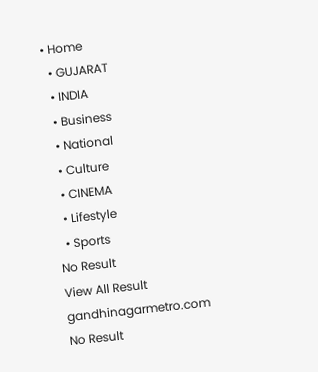• Home
  • GUJARAT
  • INDIA
  • Business
  • National
  • Culture
  • CINEMA
  • Lifestyle
  • Sports
No Result
View All Result
gandhinagarmetro.com
No Result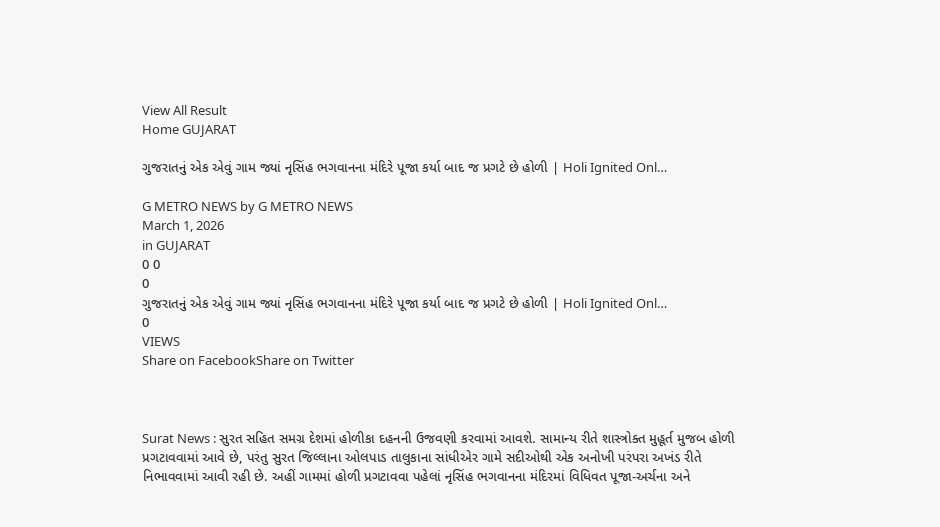View All Result
Home GUJARAT

ગુજરાતનું એક એવું ગામ જ્યાં નૃસિંહ ભગવાનના મંદિરે પૂજા કર્યા બાદ જ પ્રગટે છે હોળી | Holi Ignited Onl…

G METRO NEWS by G METRO NEWS
March 1, 2026
in GUJARAT
0 0
0
ગુજરાતનું એક એવું ગામ જ્યાં નૃસિંહ ભગવાનના મંદિરે પૂજા કર્યા બાદ જ પ્રગટે છે હોળી | Holi Ignited Onl…
0
VIEWS
Share on FacebookShare on Twitter



Surat News : સુરત સહિત સમગ્ર દેશમાં હોળીકા દહનની ઉજવણી કરવામાં આવશે. સામાન્ય રીતે શાસ્ત્રોક્ત મુહૂર્ત મુજબ હોળી પ્રગટાવવામાં આવે છે, પરંતુ સુરત જિલ્લાના ઓલપાડ તાલુકાના સાંધીએર ગામે સદીઓથી એક અનોખી પરંપરા અખંડ રીતે નિભાવવામાં આવી રહી છે. અહીં ગામમાં હોળી પ્રગટાવવા પહેલાં નૃસિંહ ભગવાનના મંદિરમાં વિધિવત પૂજા-અર્ચના અને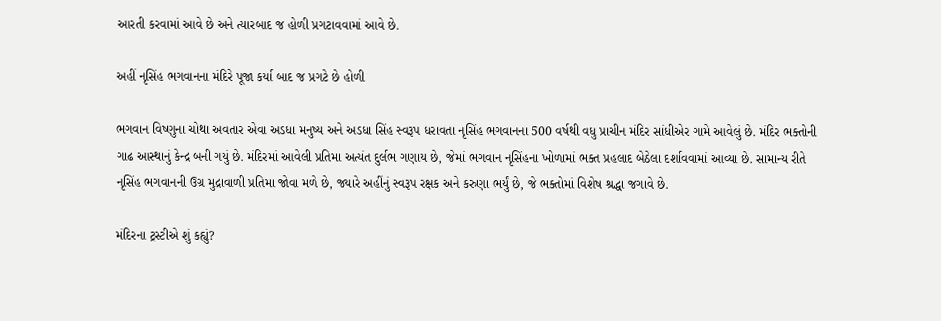આરતી કરવામાં આવે છે અને ત્યારબાદ જ હોળી પ્રગટાવવામાં આવે છે.

અહીં નૃસિંહ ભગવાનના મંદિરે પૂજા કર્યા બાદ જ પ્રગટે છે હોળી

ભગવાન વિષ્ણુના ચોથા અવતાર એવા અડધા મનુષ્ય અને અડધા સિંહ સ્વરૂપ ધરાવતા નૃસિંહ ભગવાનના 500 વર્ષથી વધુ પ્રાચીન મંદિર સાંધીએર ગામે આવેલું છે. મંદિર ભક્તોની ગાઢ આસ્થાનું કેન્દ્ર બની ગયું છે. મંદિરમાં આવેલી પ્રતિમા અત્યંત દુર્લભ ગણાય છે, જેમાં ભગવાન નૃસિંહના ખોળામાં ભક્ત પ્રહલાદ બેઠેલા દર્શાવવામાં આવ્યા છે. સામાન્ય રીતે નૃસિંહ ભગવાનની ઉગ્ર મુદ્રાવાળી પ્રતિમા જોવા મળે છે, જ્યારે અહીંનું સ્વરૂપ રક્ષક અને કરુણા ભર્યું છે, જે ભક્તોમાં વિશેષ શ્રદ્ધા જગાવે છે.

મંદિરના ટ્રસ્ટીએ શું કહ્યું?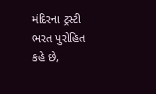મંદિરના ટ્રસ્ટી ભરત પુરોહિત કહે છે,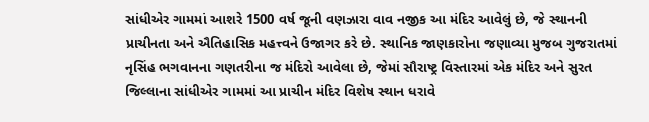સાંધીએર ગામમાં આશરે 1500 વર્ષ જૂની વણઝારા વાવ નજીક આ મંદિર આવેલું છે, જે સ્થાનની પ્રાચીનતા અને ઐતિહાસિક મહત્ત્વને ઉજાગર કરે છે. સ્થાનિક જાણકારોના જણાવ્યા મુજબ ગુજરાતમાં નૃસિંહ ભગવાનના ગણતરીના જ મંદિરો આવેલા છે, જેમાં સૌરાષ્ટ્ર વિસ્તારમાં એક મંદિર અને સુરત જિલ્લાના સાંધીએર ગામમાં આ પ્રાચીન મંદિર વિશેષ સ્થાન ધરાવે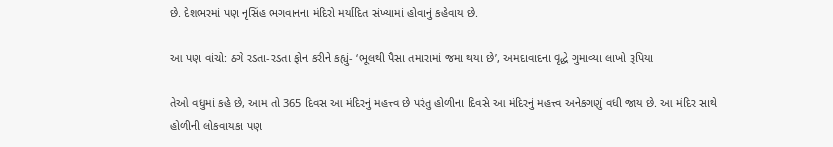છે. દેશભરમાં પણ નૃસિંહ ભગવાનના મંદિરો મર્યાદિત સંખ્યામાં હોવાનું કહેવાય છે.

આ પણ વાંચો: ઠગે રડતા-રડતા ફોન કરીને કહ્યું- ‘ભૂલથી પૈસા તમારામાં જમા થયા છે’, અમદાવાદના વૃદ્ધે ગુમાવ્યા લાખો રૂપિયા

તેઓ વધુમાં કહે છે, આમ તો 365 દિવસ આ મંદિરનું મહત્ત્વ છે પરંતુ હોળીના દિવસે આ મંદિરનું મહત્ત્વ અનેકગણું વધી જાય છે. આ મંદિર સાથે હોળીની લોકવાયકા પણ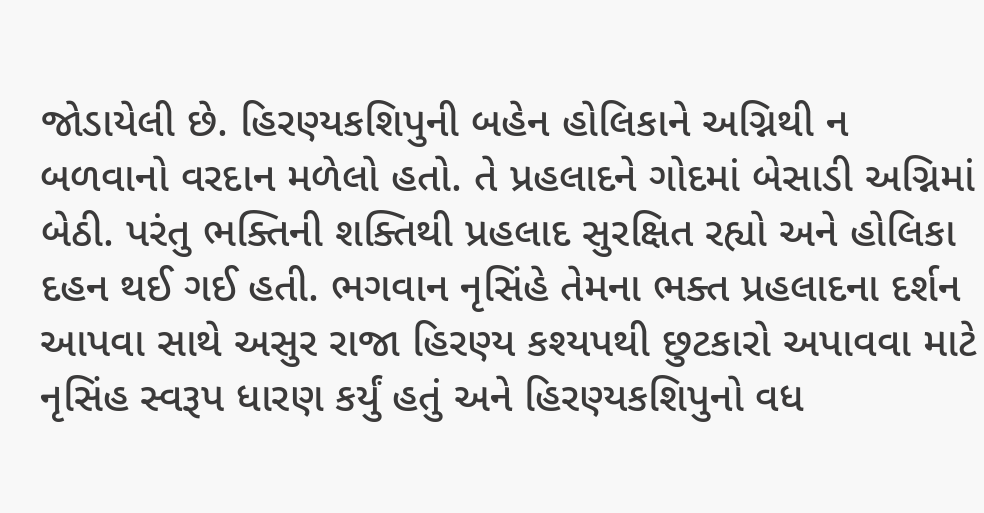જોડાયેલી છે. હિરણ્યકશિપુની બહેન હોલિકાને અગ્નિથી ન બળવાનો વરદાન મળેલો હતો. તે પ્રહલાદને ગોદમાં બેસાડી અગ્નિમાં બેઠી. પરંતુ ભક્તિની શક્તિથી પ્રહલાદ સુરક્ષિત રહ્યો અને હોલિકા દહન થઈ ગઈ હતી. ભગવાન નૃસિંહે તેમના ભક્ત પ્રહલાદના દર્શન આપવા સાથે અસુર રાજા હિરણ્ય કશ્યપથી છુટકારો અપાવવા માટે નૃસિંહ સ્વરૂપ ધારણ કર્યું હતું અને હિરણ્યકશિપુનો વધ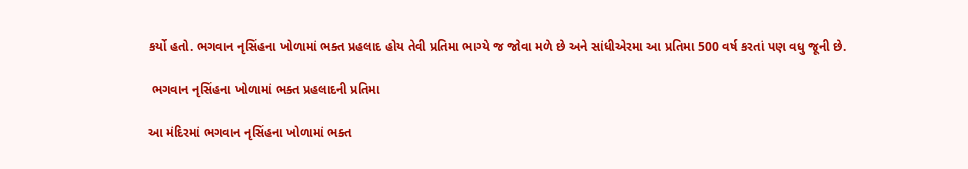કર્યો હતો. ભગવાન નૃસિંહના ખોળામાં ભક્ત પ્રહલાદ હોય તેવી પ્રતિમા ભાગ્યે જ જોવા મળે છે અને સાંધીએરમા આ પ્રતિમા 500 વર્ષ કરતાં પણ વધુ જૂની છે.

 ભગવાન નૃસિંહના ખોળામાં ભક્ત પ્રહલાદની પ્રતિમા

આ મંદિરમાં ભગવાન નૃસિંહના ખોળામાં ભક્ત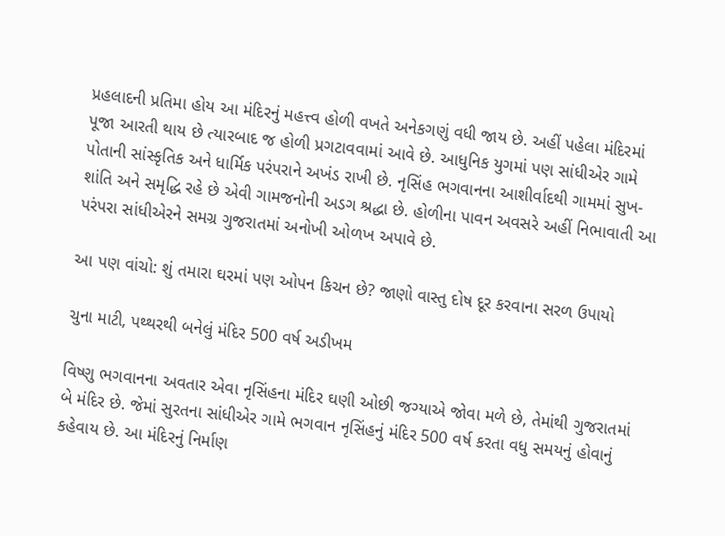પ્રહલાદની પ્રતિમા હોય આ મંદિરનું મહત્ત્વ હોળી વખતે અનેકગણું વધી જાય છે. અહીં પહેલા મંદિરમાં પૂજા આરતી થાય છે ત્યારબાદ જ હોળી પ્રગટાવવામાં આવે છે. આધુનિક યુગમાં પણ સાંધીએર ગામે પોતાની સાંસ્કૃતિક અને ધાર્મિક પરંપરાને અખંડ રાખી છે. નૃસિંહ ભગવાનના આશીર્વાદથી ગામમાં સુખ-શાંતિ અને સમૃદ્ધિ રહે છે એવી ગામજનોની અડગ શ્રદ્ધા છે. હોળીના પાવન અવસરે અહીં નિભાવાતી આ પરંપરા સાંધીએરને સમગ્ર ગુજરાતમાં અનોખી ઓળખ અપાવે છે.

આ પણ વાંચો: શું તમારા ઘરમાં પણ ઓપન કિચન છે? જાણો વાસ્તુ દોષ દૂર કરવાના સરળ ઉપાયો

ચુના માટી, પથ્થરથી બનેલું મંદિર 500 વર્ષ અડીખમ

વિષ્ણુ ભગવાનના અવતાર એવા નૃસિંહના મંદિર ઘણી ઓછી જગ્યાએ જોવા મળે છે, તેમાંથી ગુજરાતમાં બે મંદિર છે. જેમાં સુરતના સાંધીએર ગામે ભગવાન નૃસિંહનું મંદિર 500 વર્ષ કરતા વધુ સમયનું હોવાનું કહેવાય છે. આ મંદિરનું નિર્માણ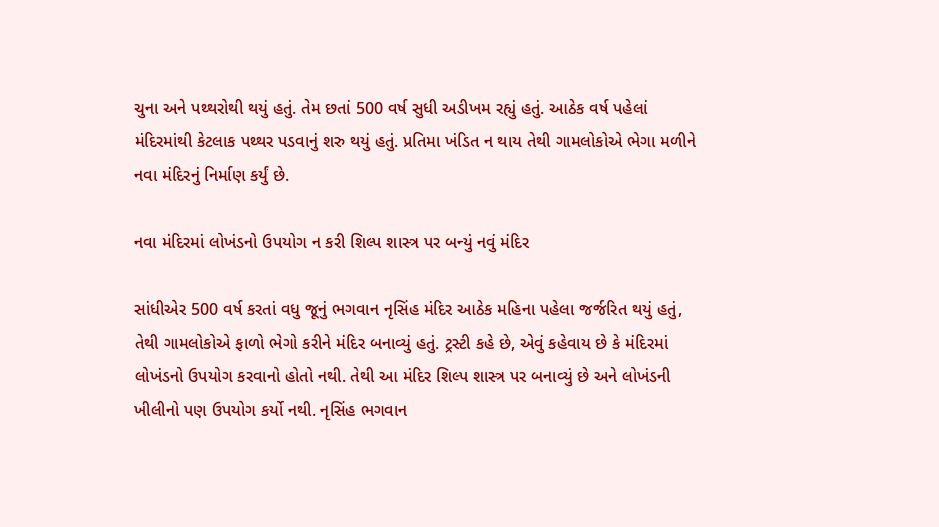ચુના અને પથ્થરોથી થયું હતું. તેમ છતાં 500 વર્ષ સુધી અડીખમ રહ્યું હતું. આઠેક વર્ષ પહેલાં મંદિરમાંથી કેટલાક પથ્થર પડવાનું શરુ થયું હતું. પ્રતિમા ખંડિત ન થાય તેથી ગામલોકોએ ભેગા મળીને નવા મંદિરનું નિર્માણ કર્યું છે.

નવા મંદિરમાં લોખંડનો ઉપયોગ ન કરી શિલ્પ શાસ્ત્ર પર બન્યું નવું મંદિર

સાંધીએર 500 વર્ષ કરતાં વધુ જૂનું ભગવાન નૃસિંહ મંદિર આઠેક મહિના પહેલા જર્જરિત થયું હતું, તેથી ગામલોકોએ ફાળો ભેગો કરીને મંદિર બનાવ્યું હતું. ટ્રસ્ટી કહે છે, એવું કહેવાય છે કે મંદિરમાં લોખંડનો ઉપયોગ કરવાનો હોતો નથી. તેથી આ મંદિર શિલ્પ શાસ્ત્ર પર બનાવ્યું છે અને લોખંડની ખીલીનો પણ ઉપયોગ કર્યો નથી. નૃસિંહ ભગવાન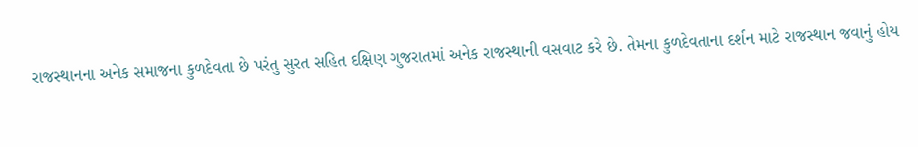રાજસ્થાનના અનેક સમાજના કુળદેવતા છે પરંતુ સુરત સહિત દક્ષિણ ગુજરાતમાં અનેક રાજસ્થાની વસવાટ કરે છે. તેમના કુળદેવતાના દર્શન માટે રાજસ્થાન જવાનું હોય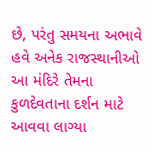છે, પરંતુ સમયના અભાવે હવે અનેક રાજસ્થાનીઓ આ મંદિરે તેમના કુળદેવતાના દર્શન માટે આવવા લાગ્યા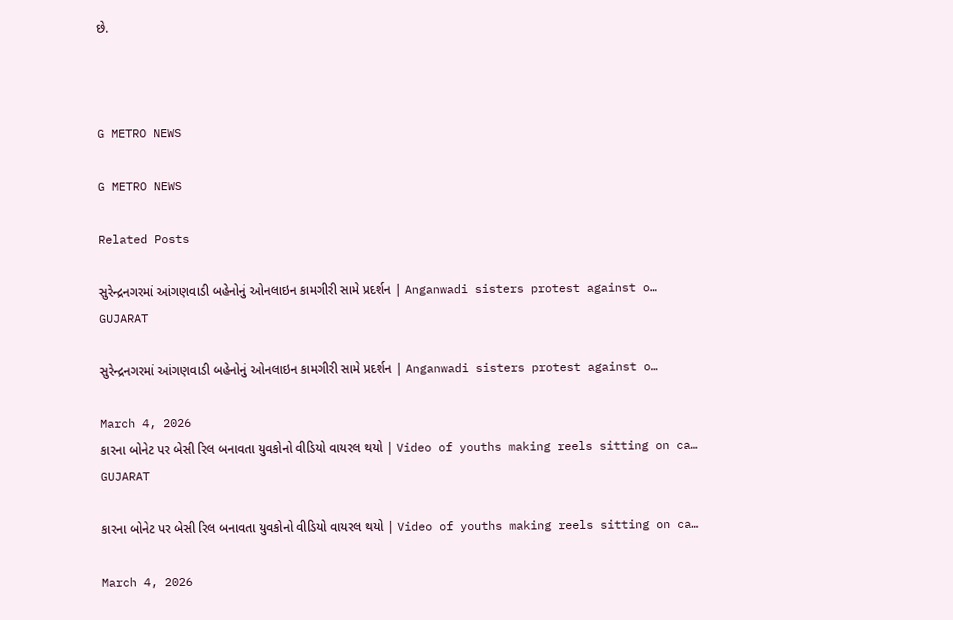છે.



G METRO NEWS

G METRO NEWS

Related Posts

સુરેન્દ્રનગરમાં આંગણવાડી બહેનોનું ઓનલાઇન કામગીરી સામે પ્રદર્શન | Anganwadi sisters protest against o…
GUJARAT

સુરેન્દ્રનગરમાં આંગણવાડી બહેનોનું ઓનલાઇન કામગીરી સામે પ્રદર્શન | Anganwadi sisters protest against o…

March 4, 2026
કારના બોનેટ પર બેસી રિલ બનાવતા યુવકોનો વીડિયો વાયરલ થયો | Video of youths making reels sitting on ca…
GUJARAT

કારના બોનેટ પર બેસી રિલ બનાવતા યુવકોનો વીડિયો વાયરલ થયો | Video of youths making reels sitting on ca…

March 4, 2026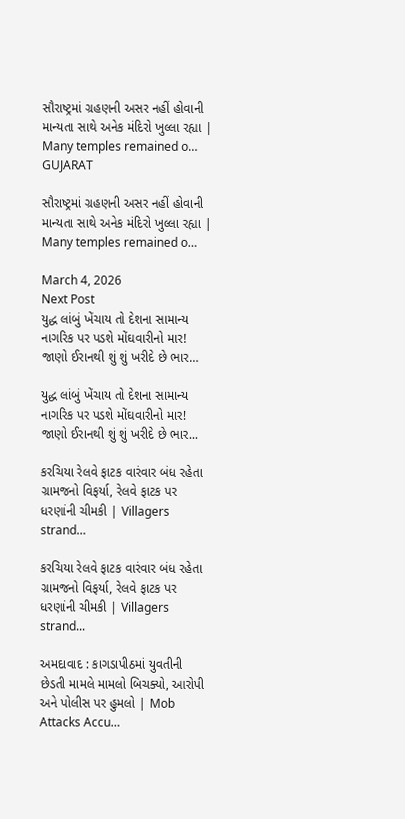સૌરાષ્ટ્રમાં ગ્રહણની અસર નહીં હોવાની માન્યતા સાથે અનેક મંદિરો ખુલ્લા રહ્યા | Many temples remained o…
GUJARAT

સૌરાષ્ટ્રમાં ગ્રહણની અસર નહીં હોવાની માન્યતા સાથે અનેક મંદિરો ખુલ્લા રહ્યા | Many temples remained o…

March 4, 2026
Next Post
યુદ્ધ લાંબું ખેંચાય તો દેશના સામાન્ય નાગરિક પર પડશે મોંઘવારીનો માર! જાણો ઈરાનથી શું શું ખરીદે છે ભાર…

યુદ્ધ લાંબું ખેંચાય તો દેશના સામાન્ય નાગરિક પર પડશે મોંઘવારીનો માર! જાણો ઈરાનથી શું શું ખરીદે છે ભાર...

કરચિયા રેલવે ફાટક વારંવાર બંધ રહેતા ગ્રામજનો વિફર્યા, રેલવે ફાટક પર ધરણાંની ચીમકી | Villagers strand…

કરચિયા રેલવે ફાટક વારંવાર બંધ રહેતા ગ્રામજનો વિફર્યા, રેલવે ફાટક પર ધરણાંની ચીમકી | Villagers strand...

અમદાવાદ : કાગડાપીઠમાં યુવતીની છેડતી મામલે મામલો બિચક્યો, આરોપી અને પોલીસ પર હુમલો | Mob Attacks Accu…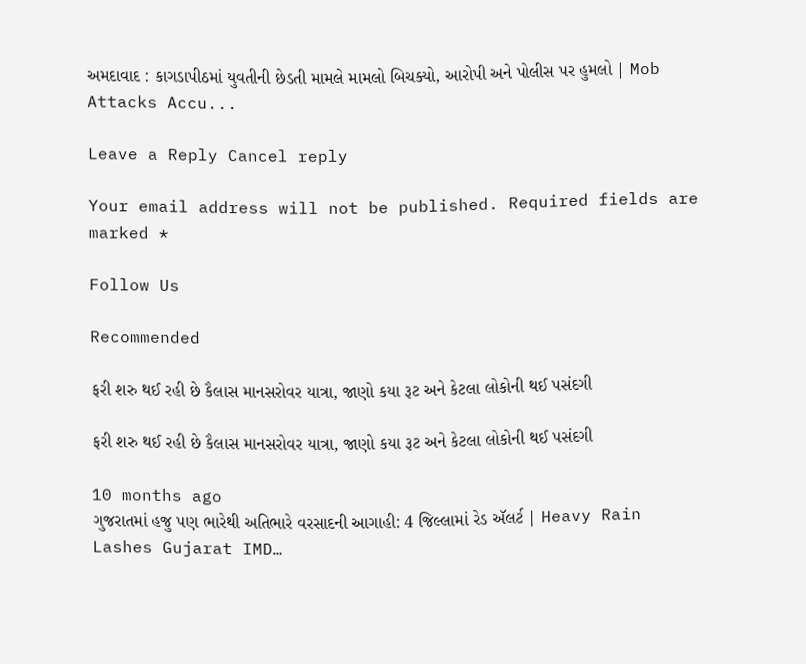અમદાવાદ : કાગડાપીઠમાં યુવતીની છેડતી મામલે મામલો બિચક્યો, આરોપી અને પોલીસ પર હુમલો | Mob Attacks Accu...

Leave a Reply Cancel reply

Your email address will not be published. Required fields are marked *

Follow Us

Recommended

ફરી શરુ થઈ રહી છે કૈલાસ માનસરોવર યાત્રા, જાણો કયા રૂટ અને કેટલા લોકોની થઈ પસંદગી

ફરી શરુ થઈ રહી છે કૈલાસ માનસરોવર યાત્રા, જાણો કયા રૂટ અને કેટલા લોકોની થઈ પસંદગી

10 months ago
ગુજરાતમાં હજુ પણ ભારેથી અતિભારે વરસાદની આગાહી: 4 જિલ્લામાં રેડ ઍલર્ટ | Heavy Rain Lashes Gujarat IMD…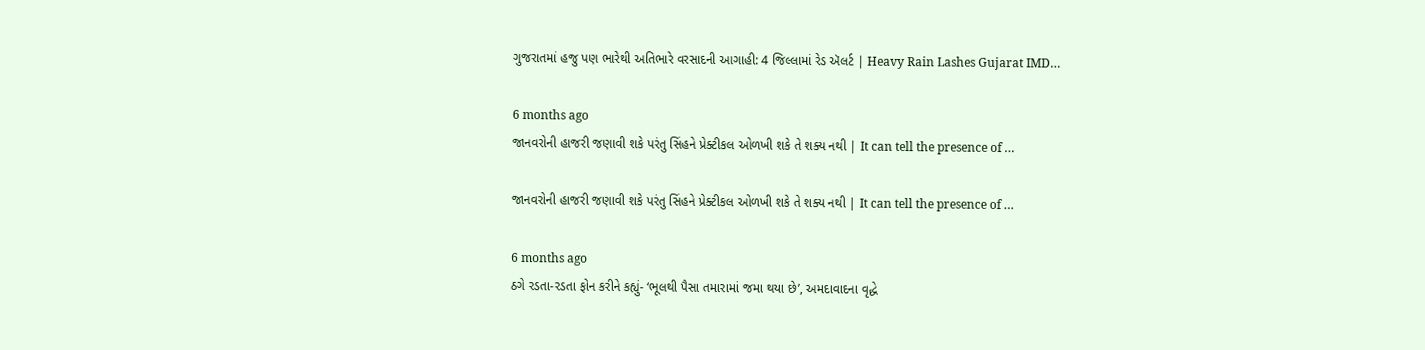ગુજરાતમાં હજુ પણ ભારેથી અતિભારે વરસાદની આગાહી: 4 જિલ્લામાં રેડ ઍલર્ટ | Heavy Rain Lashes Gujarat IMD…

6 months ago
જાનવરોની હાજરી જણાવી શકે પરંતુ સિંહને પ્રેક્ટીકલ ઓળખી શકે તે શક્ય નથી | It can tell the presence of …

જાનવરોની હાજરી જણાવી શકે પરંતુ સિંહને પ્રેક્ટીકલ ઓળખી શકે તે શક્ય નથી | It can tell the presence of …

6 months ago
ઠગે રડતા-રડતા ફોન કરીને કહ્યું- ‘ભૂલથી પૈસા તમારામાં જમા થયા છે’, અમદાવાદના વૃદ્ધે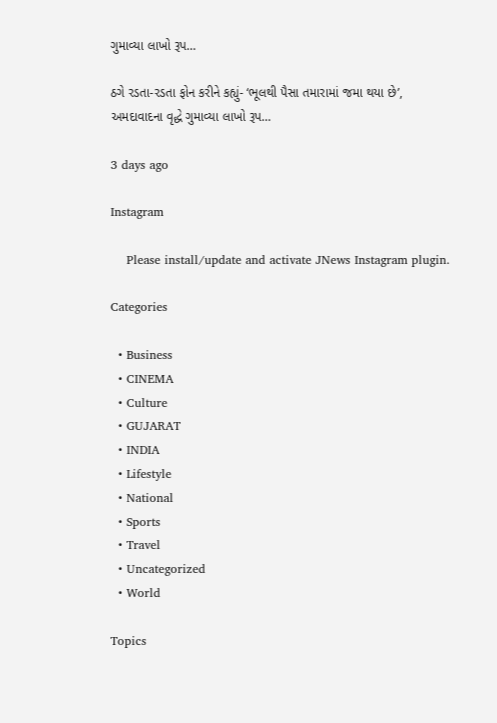ગુમાવ્યા લાખો રૂપ…

ઠગે રડતા-રડતા ફોન કરીને કહ્યું- ‘ભૂલથી પૈસા તમારામાં જમા થયા છે’, અમદાવાદના વૃદ્ધે ગુમાવ્યા લાખો રૂપ…

3 days ago

Instagram

    Please install/update and activate JNews Instagram plugin.

Categories

  • Business
  • CINEMA
  • Culture
  • GUJARAT
  • INDIA
  • Lifestyle
  • National
  • Sports
  • Travel
  • Uncategorized
  • World

Topics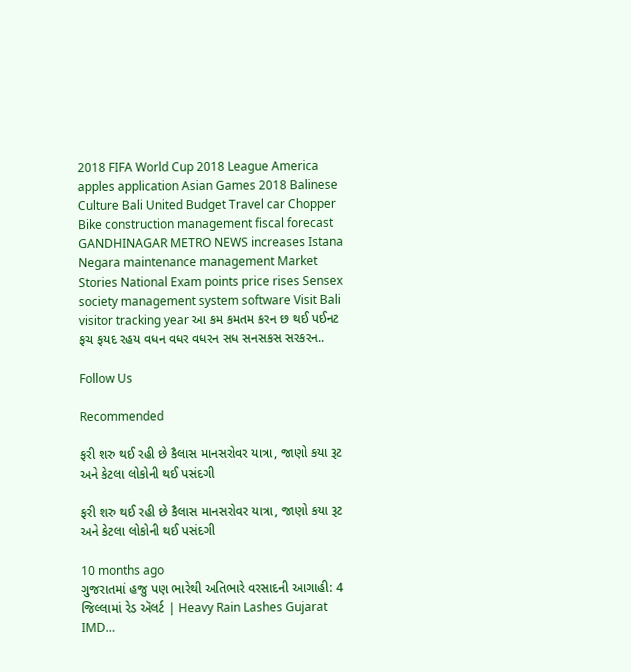2018 FIFA World Cup 2018 League America apples application Asian Games 2018 Balinese Culture Bali United Budget Travel car Chopper Bike construction management fiscal forecast GANDHINAGAR METRO NEWS increases Istana Negara maintenance management Market Stories National Exam points price rises Sensex society management system software Visit Bali visitor tracking year આ કમ કમતમ કરન છ થઈ પઈનટ ફચ ફયદ રહય વધન વધર વધરન સધ સનસકસ સરકરન..

Follow Us

Recommended

ફરી શરુ થઈ રહી છે કૈલાસ માનસરોવર યાત્રા, જાણો કયા રૂટ અને કેટલા લોકોની થઈ પસંદગી

ફરી શરુ થઈ રહી છે કૈલાસ માનસરોવર યાત્રા, જાણો કયા રૂટ અને કેટલા લોકોની થઈ પસંદગી

10 months ago
ગુજરાતમાં હજુ પણ ભારેથી અતિભારે વરસાદની આગાહી: 4 જિલ્લામાં રેડ ઍલર્ટ | Heavy Rain Lashes Gujarat IMD…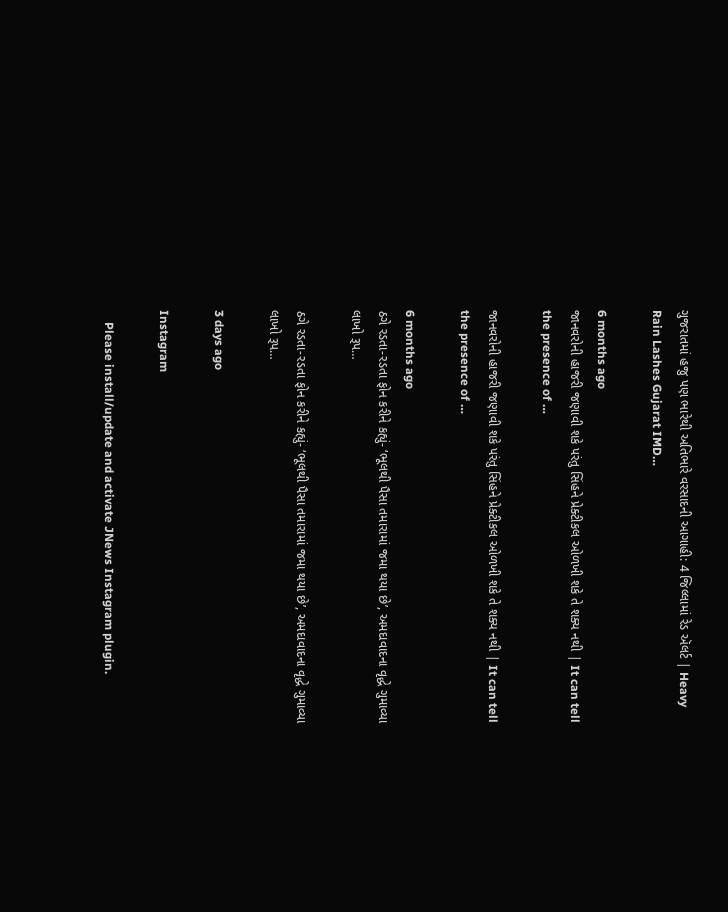ગુજરાતમાં હજુ પણ ભારેથી અતિભારે વરસાદની આગાહી: 4 જિલ્લામાં રેડ ઍલર્ટ | Heavy Rain Lashes Gujarat IMD…

6 months ago
જાનવરોની હાજરી જણાવી શકે પરંતુ સિંહને પ્રેક્ટીકલ ઓળખી શકે તે શક્ય નથી | It can tell the presence of …

જાનવરોની હાજરી જણાવી શકે પરંતુ સિંહને પ્રેક્ટીકલ ઓળખી શકે તે શક્ય નથી | It can tell the presence of …

6 months ago
ઠગે રડતા-રડતા ફોન કરીને કહ્યું- ‘ભૂલથી પૈસા તમારામાં જમા થયા છે’, અમદાવાદના વૃદ્ધે ગુમાવ્યા લાખો રૂપ…

ઠગે રડતા-રડતા ફોન કરીને કહ્યું- ‘ભૂલથી પૈસા તમારામાં જમા થયા છે’, અમદાવાદના વૃદ્ધે ગુમાવ્યા લાખો રૂપ…

3 days ago

Instagram

    Please install/update and activate JNews Instagram plugin.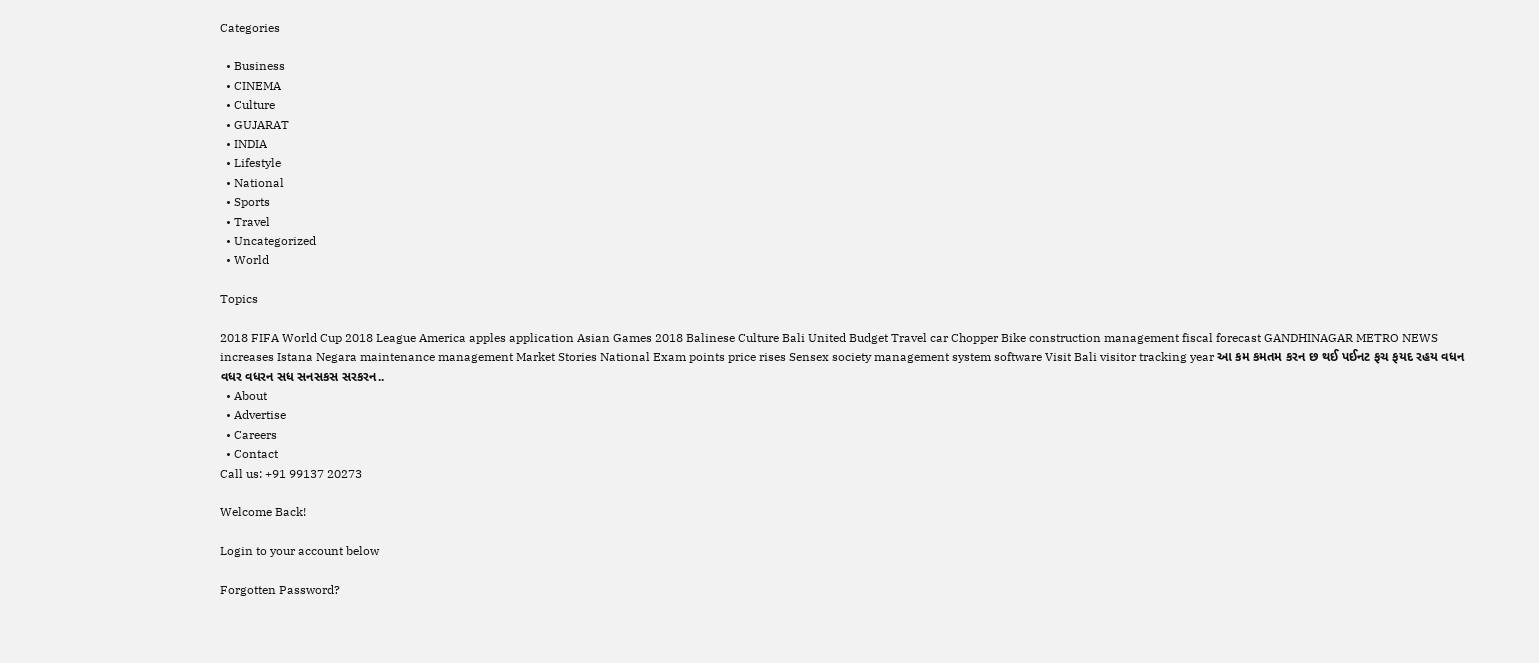Categories

  • Business
  • CINEMA
  • Culture
  • GUJARAT
  • INDIA
  • Lifestyle
  • National
  • Sports
  • Travel
  • Uncategorized
  • World

Topics

2018 FIFA World Cup 2018 League America apples application Asian Games 2018 Balinese Culture Bali United Budget Travel car Chopper Bike construction management fiscal forecast GANDHINAGAR METRO NEWS increases Istana Negara maintenance management Market Stories National Exam points price rises Sensex society management system software Visit Bali visitor tracking year આ કમ કમતમ કરન છ થઈ પઈનટ ફચ ફયદ રહય વધન વધર વધરન સધ સનસકસ સરકરન..
  • About
  • Advertise
  • Careers
  • Contact
Call us: +91 99137 20273

Welcome Back!

Login to your account below

Forgotten Password?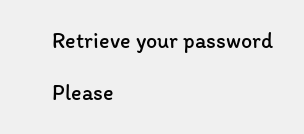Retrieve your password

Please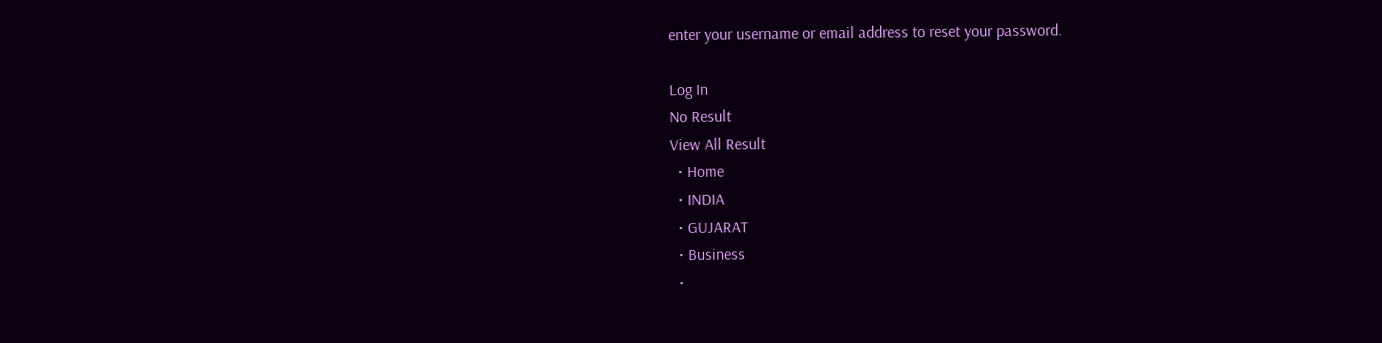enter your username or email address to reset your password.

Log In
No Result
View All Result
  • Home
  • INDIA
  • GUJARAT
  • Business
  •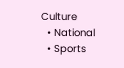Culture
  • National
  • Sports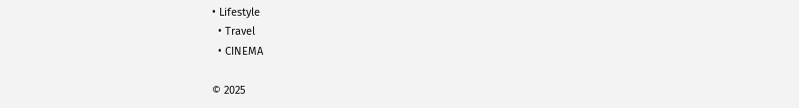• Lifestyle
  • Travel
  • CINEMA

© 2025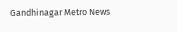Gandhinagar Metro News